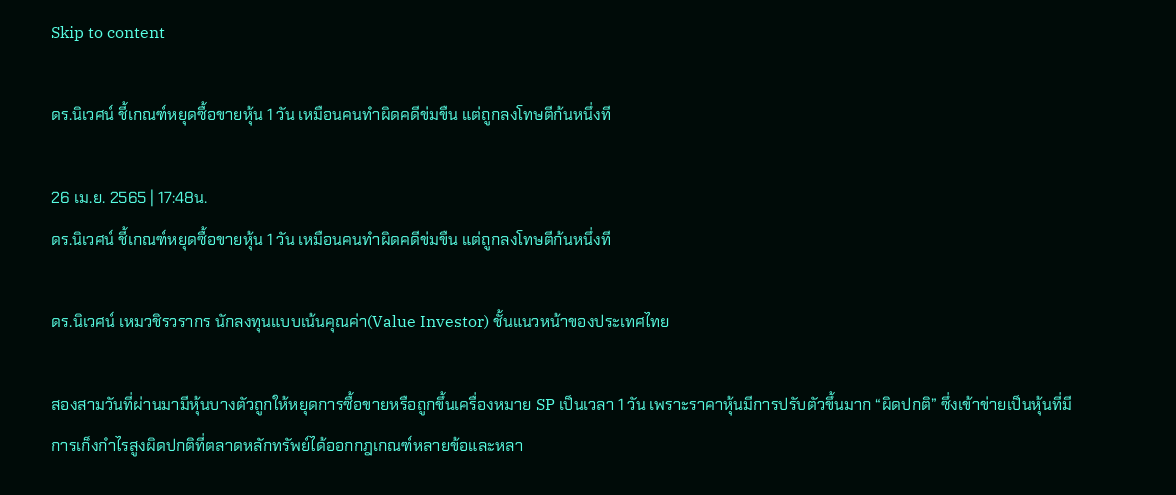Skip to content

ดร.นิเวศน์ ชี้เกณฑ์หยุดซื้อขายหุ้น 1 วัน เหมือนคนทำผิดคดีข่มขืน แต่ถูกลงโทษตีก้นหนึ่งที

26 เม.ย. 2565 | 17:48น.
ดร.นิเวศน์ ชี้เกณฑ์หยุดซื้อขายหุ้น 1 วัน เหมือนคนทำผิดคดีข่มขืน แต่ถูกลงโทษตีก้นหนึ่งที

ดร.นิเวศน์ เหมวชิรวรากร นักลงทุนแบบเน้นคุณค่า(Value Investor) ชั้นแนวหน้าของประเทศไทย

สองสามวันที่ผ่านมามีหุ้นบางตัวถูกให้หยุดการซื้อขายหรือถูกขึ้นเครื่องหมาย SP เป็นเวลา 1 วัน เพราะราคาหุ้นมีการปรับตัวขึ้นมาก “ผิดปกติ” ซึ่งเข้าข่ายเป็นหุ้นที่มีการเก็งกำไรสูงผิดปกติที่ตลาดหลักทรัพย์ได้ออกกฎเกณฑ์หลายข้อและหลา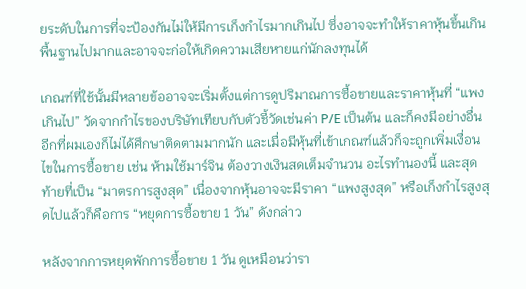ยระดับในการที่จะป้องกันไม่ให้มีการเก็งกำไรมากเกินไป ซึ่งอาจจะทำให้ราคาหุ้นขึ้นเกินพื้นฐานไปมากและอาจจะก่อให้เกิดความเสียหายแก่นักลงทุนได้

เกณฑ์ที่ใช้นั้นมีหลายข้ออาจจะเริ่มตั้งแต่การดูปริมาณการซื้อขายและราคาหุ้นที่ “แพงเกินไป” วัดจากกำไรของบริษัทเทียบกับตัวชี้วัดเช่นค่า P/E เป็นต้น และก็คงมีอย่างอื่นอีกที่ผมเองก็ไม่ได้ศึกษาติดตามมากนัก และเมื่อมีหุ้นที่เข้าเกณฑ์แล้วก็จะถูกเพิ่มเงื่อนไขในการซื้อขาย เช่น ห้ามใช้มาร์จิน ต้องวางเงินสดเต็มจำนวน อะไรทำนองนี้ และสุดท้ายที่เป็น “มาตรการสูงสุด” เนื่องจากหุ้นอาจจะมีราคา “แพงสูงสุด” หรือเก็งกำไรสูงสุดไปแล้วก็คือการ “หยุดการซื้อขาย 1 วัน” ดังกล่าว

หลังจากการหยุดพักการซื้อขาย 1 วัน ดูเหมือนว่ารา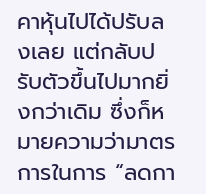คาหุ้นไปได้ปรับลงเลย แต่กลับปรับตัวขึ้นไปมากยิ่งกว่าเดิม ซึ่งก็หมายความว่ามาตรการในการ “ลดกา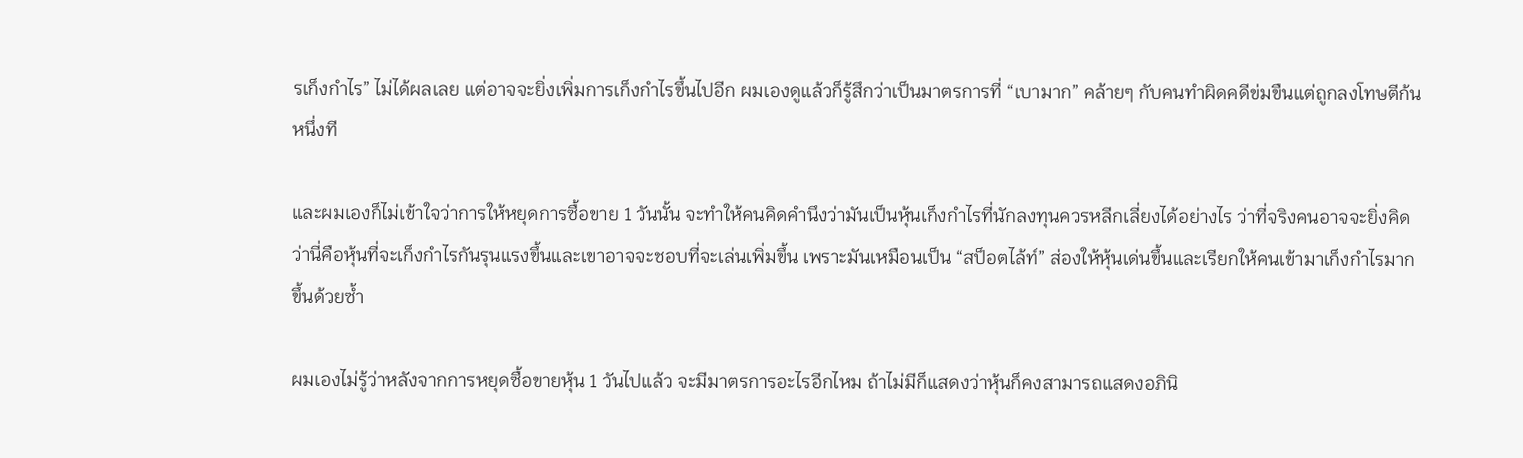รเก็งกำไร” ไม่ได้ผลเลย แต่อาจจะยิ่งเพิ่มการเก็งกำไรขึ้นไปอีก ผมเองดูแล้วก็รู้สึกว่าเป็นมาตรการที่ “เบามาก” คล้ายๆ กับคนทำผิดคดีข่มขืนแต่ถูกลงโทษตีก้นหนึ่งที

และผมเองก็ไม่เข้าใจว่าการให้หยุดการซื้อขาย 1 วันนั้น จะทำให้คนคิดคำนึงว่ามันเป็นหุ้นเก็งกำไรที่นักลงทุนควรหลีกเลี่ยงได้อย่างไร ว่าที่จริงคนอาจจะยิ่งคิดว่านี่คือหุ้นที่จะเก็งกำไรกันรุนแรงขึ้นและเขาอาจจะชอบที่จะเล่นเพิ่มขึ้น เพราะมันเหมือนเป็น “สป็อตไล้ท์” ส่องให้หุ้นเด่นขึ้นและเรียกให้คนเข้ามาเก็งกำไรมากขึ้นด้วยซ้ำ

ผมเองไม่รู้ว่าหลังจากการหยุดซื้อขายหุ้น 1 วันไปแล้ว จะมีมาตรการอะไรอีกไหม ถ้าไม่มีก็แสดงว่าหุ้นก็คงสามารถแสดงอภินิ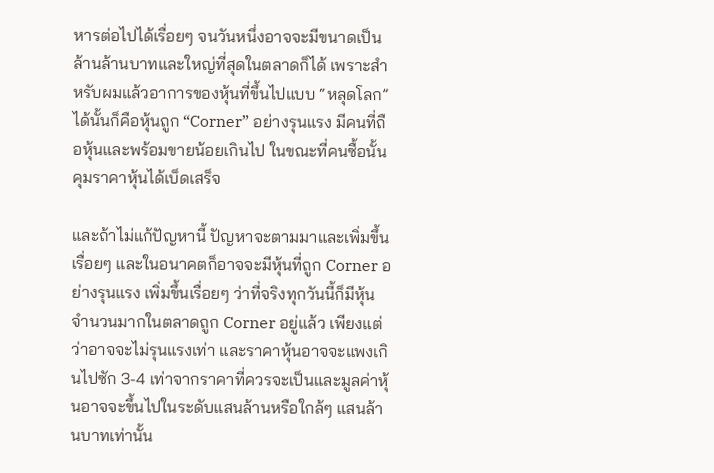หารต่อไปได้เรื่อยๆ จนวันหนึ่งอาจจะมีขนาดเป็นล้านล้านบาทและใหญ่ที่สุดในตลาดก็ได้ เพราะสำหรับผมแล้วอาการของหุ้นที่ขึ้นไปแบบ “หลุดโลก” ได้นั้นก็คือหุ้นถูก “Corner” อย่างรุนแรง มีคนที่ถือหุ้นและพร้อมขายน้อยเกินไป ในขณะที่คนซื้อนั้นคุมราคาหุ้นได้เบ็ดเสร็จ

และถ้าไม่แก้ปัญหานี้ ปัญหาจะตามมาและเพิ่มขึ้นเรื่อยๆ และในอนาคตก็อาจจะมีหุ้นที่ถูก Corner อย่างรุนแรง เพิ่มขึ้นเรื่อยๆ ว่าที่จริงทุกวันนี้ก็มีหุ้นจำนวนมากในตลาดถูก Corner อยู่แล้ว เพียงแต่ว่าอาจจะไม่รุนแรงเท่า และราคาหุ้นอาจจะแพงเกินไปซัก 3-4 เท่าจากราคาที่ควรจะเป็นและมูลค่าหุ้นอาจจะขึ้นไปในระดับแสนล้านหรือใกล้ๆ แสนล้านบาทเท่านั้น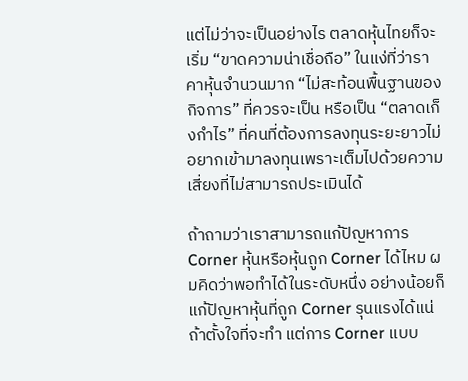แต่ไม่ว่าจะเป็นอย่างไร ตลาดหุ้นไทยก็จะเริ่ม “ขาดความน่าเชื่อถือ” ในแง่ที่ว่าราคาหุ้นจำนวนมาก “ไม่สะท้อนพื้นฐานของกิจการ” ที่ควรจะเป็น หรือเป็น “ตลาดเก็งกำไร” ที่คนที่ต้องการลงทุนระยะยาวไม่อยากเข้ามาลงทุนเพราะเต็มไปด้วยความเสี่ยงที่ไม่สามารถประเมินได้

ถ้าถามว่าเราสามารถแก้ปัญหาการ Corner หุ้นหรือหุ้นถูก Corner ได้ไหม ผมคิดว่าพอทำได้ในระดับหนึ่ง อย่างน้อยก็แก้ปัญหาหุ้นที่ถูก Corner รุนแรงได้แน่ถ้าตั้งใจที่จะทำ แต่การ Corner แบบ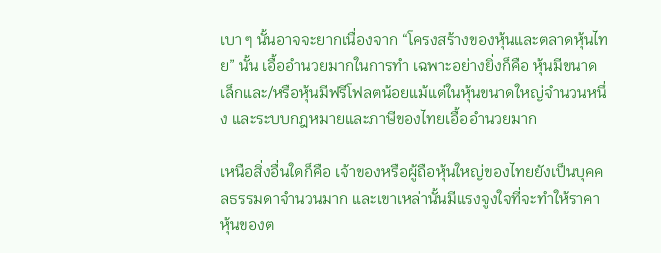เบา ๆ นั้นอาจจะยากเนื่องจาก “โครงสร้างของหุ้นและตลาดหุ้นไทย” นั้น เอื้ออำนวยมากในการทำ เฉพาะอย่างยิ่งก็คือ หุ้นมีขนาดเล็กและ/หรือหุ้นมีฟรีโฟลตน้อยแม้แต่ในหุ้นขนาดใหญ่จำนวนหนึ่ง และระบบกฎหมายและภาษีของไทยเอื้ออำนวยมาก

เหนือสิ่งอื่นใดก็คือ เจ้าของหรือผู้ถือหุ้นใหญ่ของไทยยังเป็นบุคคลธรรมดาจำนวนมาก และเขาเหล่านั้นมีแรงจูงใจที่จะทำให้ราคาหุ้นของต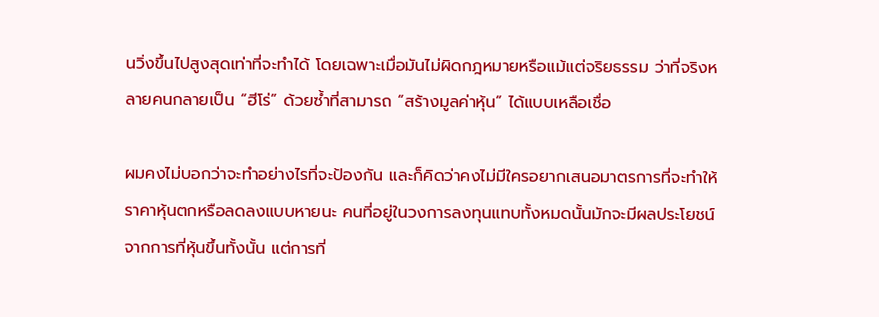นวิ่งขึ้นไปสูงสุดเท่าที่จะทำได้ โดยเฉพาะเมื่อมันไม่ผิดกฎหมายหรือแม้แต่จริยธรรม ว่าที่จริงหลายคนกลายเป็น “ฮีโร่” ด้วยซ้ำที่สามารถ “สร้างมูลค่าหุ้น” ได้แบบเหลือเชื่อ

ผมคงไม่บอกว่าจะทำอย่างไรที่จะป้องกัน และก็คิดว่าคงไม่มีใครอยากเสนอมาตรการที่จะทำให้ราคาหุ้นตกหรือลดลงแบบหายนะ คนที่อยู่ในวงการลงทุนแทบทั้งหมดนั้นมักจะมีผลประโยชน์จากการที่หุ้นขึ้นทั้งนั้น แต่การที่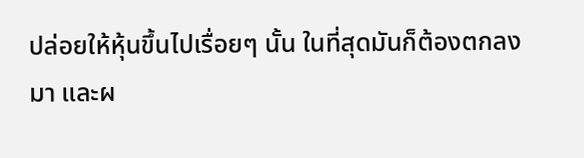ปล่อยให้หุ้นขึ้นไปเรื่อยๆ นั้น ในที่สุดมันก็ต้องตกลงมา และผ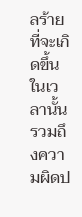ลร้ายที่จะเกิดขึ้นในเวลานั้นรวมถึงความผิดป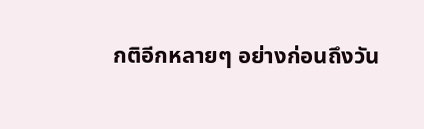กติอีกหลายๆ อย่างก่อนถึงวัน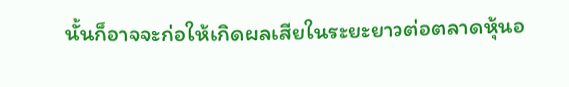นั้นก็อาจจะก่อให้เกิดผลเสียในระยะยาวต่อตลาดหุ้นอ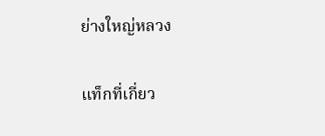ย่างใหญ่หลวง

แท็กที่เกี่ยว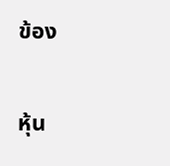ข้อง

หุ้น